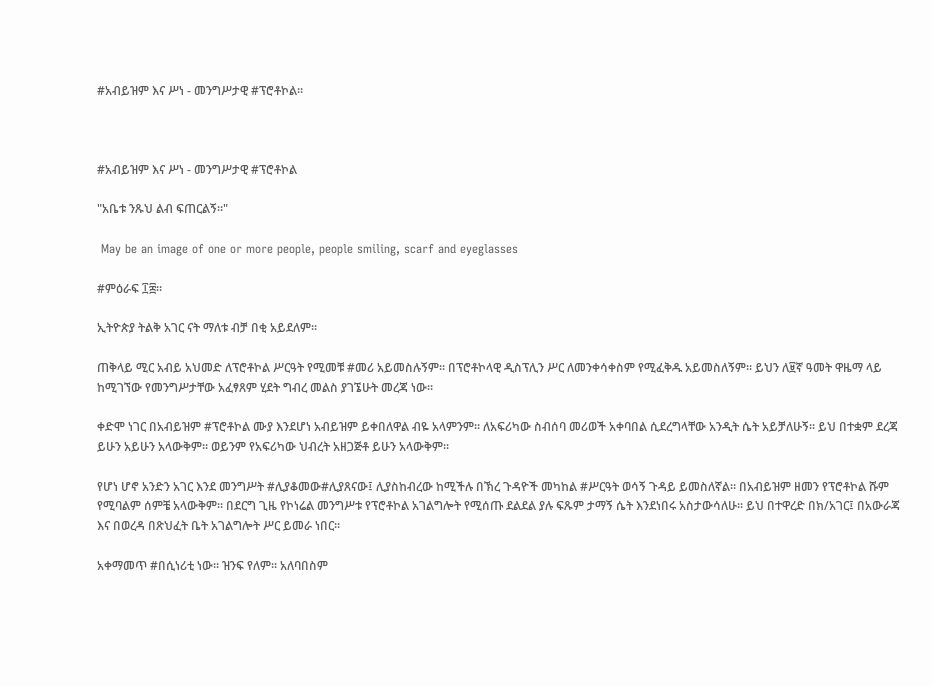#አብይዝም እና ሥነ - መንግሥታዊ #ፕሮቶኮል።



#አብይዝም እና ሥነ - መንግሥታዊ #ፕሮቶኮል

"አቤቱ ንጹህ ልብ ፍጠርልኝ።"

 May be an image of one or more people, people smiling, scarf and eyeglasses

#ምዕራፍ ፲፰።

ኢትዮጵያ ትልቅ አገር ናት ማለቱ ብቻ በቂ አይደለም።

ጠቅላይ ሚር አብይ አህመድ ለፕሮቶኮል ሥርዓት የሚመቹ #መሪ አይመስሉኝም። በፕሮቶኮላዊ ዲስፕሊን ሥር ለመንቀሳቀስም የሚፈቅዱ አይመስለኝም። ይህን ለ፱ኛ ዓመት ዋዜማ ላይ ከሚገኘው የመንግሥታቸው አፈፃጸም ሂደት ግብረ መልስ ያገኜሁት መረጃ ነው።

ቀድሞ ነገር በአብይዝም #ፕሮቶኮል ሙያ እንደሆነ አብይዝም ይቀበለዋል ብዬ አላምንም። ለአፍሪካው ስብሰባ መሪወች አቀባበል ሲደረግላቸው አንዲት ሴት አይቻለሁኝ። ይህ በተቋም ደረጃ ይሁን አይሁን አላውቅም። ወይንም የአፍሪካው ህብረት አዘጋጅቶ ይሁን አላውቅም።

የሆነ ሆኖ አንድን አገር እንደ መንግሥት #ሊያቆመው#ሊያጸናው፤ ሊያስከብረው ከሚችሉ በኽረ ጉዳዮች መካከል #ሥርዓት ወሳኝ ጉዳይ ይመስለኛል። በአብይዝም ዘመን የፕሮቶኮል ሹም የሚባልም ሰምቼ አላውቅም። በደርግ ጊዜ የኮነሬል መንግሥቱ የፕሮቶኮል አገልግሎት የሚሰጡ ደልደል ያሉ ፍጹም ታማኝ ሴት እንደነበሩ አስታውሳለሁ። ይህ በተዋረድ በክ/አገር፤ በአውራጃ እና በወረዳ በጽህፈት ቤት አገልግሎት ሥር ይመራ ነበር።

አቀማመጥ #በሲነሪቲ ነው። ዝንፍ የለም። አለባበስም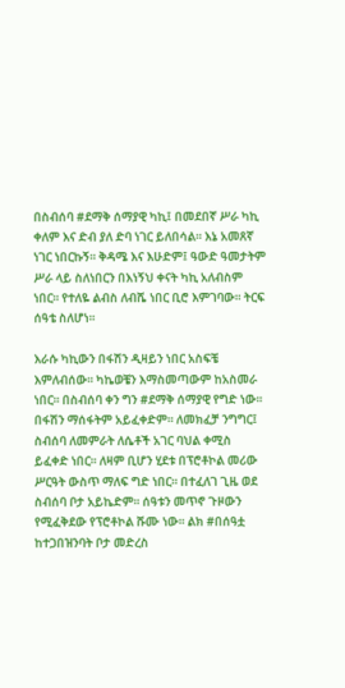በስብሰባ #ደማቅ ሰማያዊ ካኪ፤ በመደበኛ ሥራ ካኪ ቀለም እና ድብ ያለ ድባ ነገር ይለበሳል። እኔ አመጸኛ ነገር ነበርኩኝ። ቅዳሜ እና እሁድም፤ ዓውድ ዓመታትም ሥራ ላይ ስለነበርን በእነኝህ ቀናት ካኪ አለብስም ነበር። የተለዬ ልብስ ለብሼ ነበር ቢሮ እምገባው። ትርፍ ሰዓቴ ስለሆነ።

እራሱ ካኪውን በፋሽን ዲዛይን ነበር አስፍቼ እምለብሰው። ካኬወቼን እማስመጣውም ከአስመራ ነበር። በስብሰባ ቀን ግን #ደማቅ ሰማያዊ የግድ ነው። በፋሽን ማሰፋትም አይፈቀድም። ለመክፈቻ ንግግር፤ ስብሰባ ለመምራት ለሴቶች አገር ባህል ቀሚስ ይፈቀድ ነበር። ለዛም ቢሆን ሂደቱ በፕሮቶኮል መሪው ሥርዓት ውስጥ ማለፍ ግድ ነበር። በተፈለገ ጊዜ ወደ ስብሰባ ቦታ አይኬድም። ሰዓቱን መጥኖ ጉዞውን የሚፈቅደው የፕሮቶኮል ሹሙ ነው። ልክ #በሰዓቷ ከተጋበዝንባት ቦታ መድረስ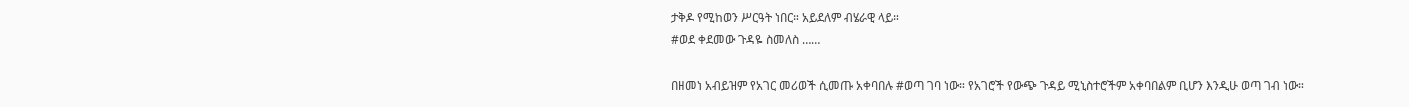ታቅዶ የሚከወን ሥርዓት ነበር። አይደለም ብሄራዊ ላይ።
#ወደ ቀደመው ጉዳዬ ስመለስ ……

በዘመነ አብይዝም የአገር መሪወች ሲመጡ አቀባበሉ #ወጣ ገባ ነው። የአገሮች የውጭ ጉዳይ ሚኒስተሮችም አቀባበልም ቢሆን እንዲሁ ወጣ ገብ ነው።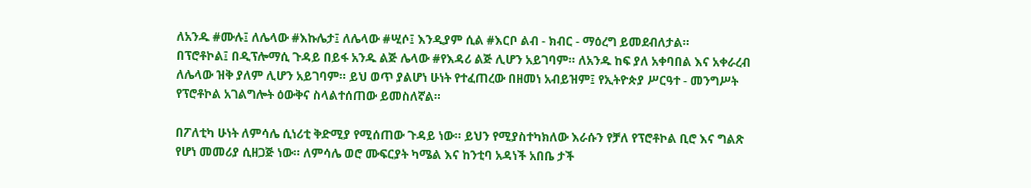ለአንዱ #ሙሉ፤ ለሌላው #እኩሌታ፤ ለሌላው #ሢሶ፤ እንዲያም ሲል #እርቦ ልብ - ክብር - ማዕረግ ይመደብለታል።
በፕሮቶኮል፤ በዲፕሎማሲ ጉዳይ በይፋ አንዱ ልጅ ሌላው #የእዳሪ ልጅ ሊሆን አይገባም። ለአንዱ ከፍ ያለ አቀባበል እና አቀራረብ ለሌላው ዝቅ ያለም ሊሆን አይገባም። ይህ ወጥ ያልሆነ ሁነት የተፈጠረው በዘመነ አብይዝም፤ የኢትዮጵያ ሥርዓተ - መንግሥት የፕሮቶኮል አገልግሎት ዕውቅና ስላልተሰጠው ይመስለኛል።

በፖለቲካ ሁነት ለምሳሌ ሲነሪቲ ቅድሚያ የሚሰጠው ጉዳይ ነው። ይህን የሚያስተካክለው እራሱን የቻለ የፕሮቶኮል ቢሮ እና ግልጽ የሆነ መመሪያ ሲዘጋጅ ነው። ለምሳሌ ወሮ ሙፍርያት ካሜል እና ከንቲባ አዳነች አበቤ ታች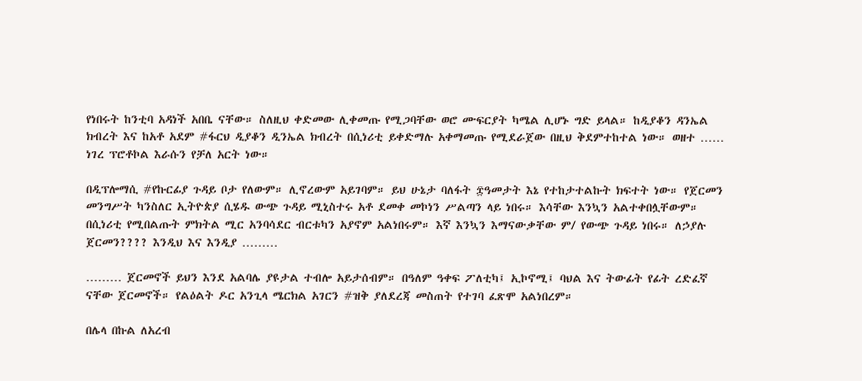የነበሩት ከንቲባ አዳነች አበቤ ናቸው። ስለዚህ ቀድመው ሊቀመጡ የሚጋባቸው ወሮ ሙፍርያት ካሜል ሊሆኑ ግድ ይላል። ከዲያቆን ዳንኤል ክብረት እና ከአቶ አደም #ፋርህ ዲያቆን ዲንኤል ክብረት በሲነሪቲ ይቀድማሉ አቀማመጡ የሚደራጀው በዚህ ቅደምተከተል ነው። ወዘተ …… ነገረ ፕሮቶኮል እራሱን የቻለ አርት ነው።

በዲፕሎማሲ #የኩርፊያ ጉዳይ ቦታ የለውም። ሊኖረውም አይገባም። ይህ ሁኔታ ባለፋት ፰ዓመታት እኔ የተከታተልኩት ክፍተት ነው። የጀርመን መንግሥት ካንስለር ኢትዮጵያ ሲሄዱ ውጭ ጉዳይ ሚኒስተሩ አቶ ደመቀ መኮነን ሥልጣን ላይ ነበሩ። እሳቸው እንኳን አልተቀበሏቸውም። በሲነሪቲ የሚበልጡት ምክትል ሚር አንባሳደር ብርቱካን አያኖም አልነበሩም። እኛ እንኳን እማናውቃቸው ም/ የውጭ ጉዳይ ነበሩ። ለኃያሉ ጀርመን???? እንዲህ እና እንዲያ ………

……… ጀርመኖች ይህን እንደ አልባሌ ያዩታል ተብሎ አይታሰብም። በዓለም ዓቀፍ ፖለቲካ፤ ኢኮኖሚ፤ ባህል እና ትውፊት የፊት ረድፈኛ ናቸው ጀርመኖች። የልዕልት ዶር አንጊላ ሜርክል አገርን #ዝቅ ያለደረጃ መስጠት የተገባ ፈጽሞ አልነበረም።

በሌላ በኩል ለአረብ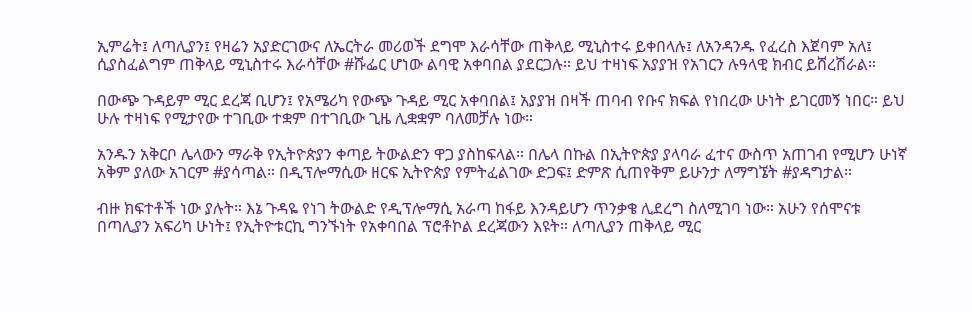ኢምሬት፤ ለጣሊያን፤ የዛሬን አያድርገውና ለኤርትራ መሪወች ደግሞ እራሳቸው ጠቅላይ ሚኒስተሩ ይቀበላሉ፤ ለአንዳንዱ የፈረስ እጀባም አለ፤ ሲያስፈልግም ጠቅላይ ሚኒስተሩ እራሳቸው #ሹፌር ሆነው ልባዊ አቀባበል ያደርጋሉ። ይህ ተዛነፍ አያያዝ የአገርን ሉዓላዊ ክብር ይሸረሽራል።

በውጭ ጉዳይም ሚር ደረጃ ቢሆን፤ የአሜሪካ የውጭ ጉዳይ ሚር አቀባበል፤ አያያዝ በዛች ጠባብ የቡና ክፍል የነበረው ሁነት ይገርመኝ ነበር። ይህ ሁሉ ተዛነፍ የሚታየው ተገቢው ተቋም በተገቢው ጊዜ ሊቋቋም ባለመቻሉ ነው።

አንዱን አቅርቦ ሌላውን ማራቅ የኢትዮጵያን ቀጣይ ትውልድን ዋጋ ያስከፍላል። በሌላ በኩል በኢትዮጵያ ያላባራ ፈተና ውስጥ አጠገብ የሚሆን ሁነኛ አቅም ያለው አገርም #ያሳጣል። በዲፕሎማሲው ዘርፍ ኢትዮጵያ የምትፈልገው ድጋፍ፤ ድምጽ ሲጠየቅም ይሁንታ ለማግኜት #ያዳግታል።

ብዙ ክፍተቶች ነው ያሉት። እኔ ጉዳዬ የነገ ትውልድ የዲፕሎማሲ አራጣ ከፋይ እንዳይሆን ጥንቃቄ ሊደረግ ስለሚገባ ነው። አሁን የሰሞናቱ በጣሊያን አፍሪካ ሁነት፤ የኢትዮቱርኪ ግንኙነት የአቀባበል ፕሮቶኮል ደረጃውን እዩት። ለጣሊያን ጠቅላይ ሚር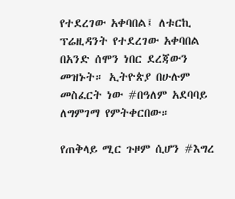የተደረገው አቀባበል፤ ለቱርኪ ፕሬዚዳንት የተደረገው አቀባበል በአንድ ሰሞን ነበር ደረጃውን መዝኑት። ኢትዮጵያ በሁሉም መስፈርት ነው #በዓለም አደባባይ ለግምገማ የምትቀርበው።

የጠቅላይ ሚር ጉዞም ሲሆን #እግረ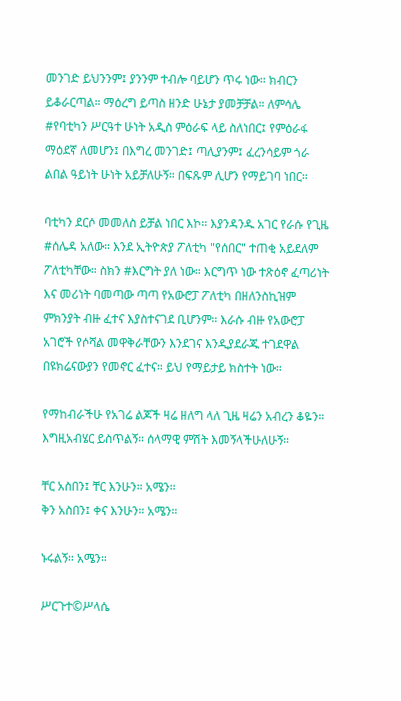መንገድ ይህንንም፤ ያንንም ተብሎ ባይሆን ጥሩ ነው። ክብርን ይቆራርጣል። ማዕረግ ይጣስ ዘንድ ሁኔታ ያመቻቻል። ለምሳሌ #የባቲካን ሥርዓተ ሁነት አዲስ ምዕራፍ ላይ ስለነበር፤ የምዕራፋ ማዕደኛ ለመሆን፤ በእግረ መንገድ፤ ጣሊያንም፤ ፈረንሳይም ጎራ ልበል ዓይነት ሁነት አይቻለሁኝ። በፍጹም ሊሆን የማይገባ ነበር።

ባቲካን ደርሶ መመለስ ይቻል ነበር እኮ። እያንዳንዱ አገር የራሱ የጊዜ #ሰሌዳ አለው። እንደ ኢትዮጵያ ፖለቲካ "የሰበር" ተጠቂ አይደለም ፖለቲካቸው። ስክን #እርግት ያለ ነው። እርግጥ ነው ተጽዕኖ ፈጣሪነት እና መሪነት ባመጣው ጣጣ የአውሮፓ ፖለቲካ በዘለንስኪዝም ምክንያት ብዙ ፈተና እያስተናገደ ቢሆንም። እራሱ ብዙ የአውሮፓ አገሮች የሶሻል መዋቅራቸውን እንደገና እንዲያደራጁ ተገደዋል በዩክሬናውያን የመኖር ፈተና። ይህ የማይታይ ክስተት ነው።

የማከብራችሁ የአገሬ ልጆች ዛሬ ዘለግ ላለ ጊዜ ዛሬን አብረን ቆዬን። እግዚአብሄር ይስጥልኝ። ሰላማዊ ምሽት እመኝላችሁለሁኝ።

ቸር አስበን፤ ቸር እንሁን። አሜን።
ቅን አስበን፤ ቀና እንሁን። አሜን።

ኑሩልኝ። አሜን።

ሥርጉተ©ሥላሴ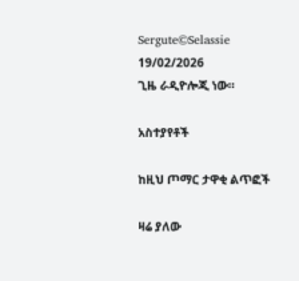Sergute©Selassie
19/02/2026
ጊዜ ራዲዮሎጂ ነው።

አስተያየቶች

ከዚህ ጦማር ታዋቂ ልጥፎች

ዛሬ ያለው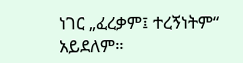ነገር „ፈረቃም፤ ተረኝነትም“ አይደለም።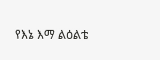የእኔ እማ ልዕልቴ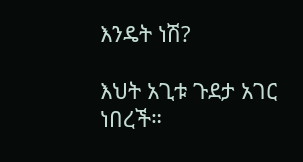እንዴት ነሽ?

እህት አጊቱ ጉደታ አገር ነበረች።